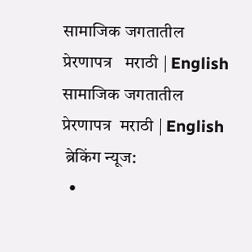सामाजिक जगतातील प्रेरणापत्र   मराठी | English
सामाजिक जगतातील प्रेरणापत्र  मराठी | English
 ब्रेकिंग न्यूज:
  •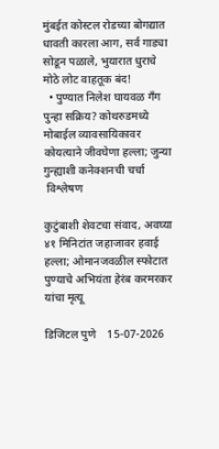मुंबईत कोस्टल रोडच्या बोगद्यात धावती कारला आग, सर्व गाड्या सोडून पळाले, भुयारात धुराचे मोठे लोट वाहतूक बंद!
  • पुण्यात निलेश घायवळ गँग पुन्हा सक्रिय? कोथरुडमध्ये मोबाईल व्यावसायिकावर कोयत्याने जीवघेणा हल्ला; जुन्या गुन्ह्याशी कनेक्शनची चर्चा
 विश्लेषण

कुटुंबाशी शेवटचा संवाद, अवघ्या ४१ मिनिटांत जहाजावर हवाई हल्ला; ओमानजवळील स्फोटात पुण्याचे अभियंता हेरंब करमरकर यांचा मृत्यू

डिजिटल पुणे    15-07-2026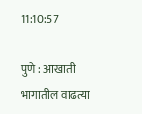11:10:57

पुणे : आखाती भागातील वाढत्या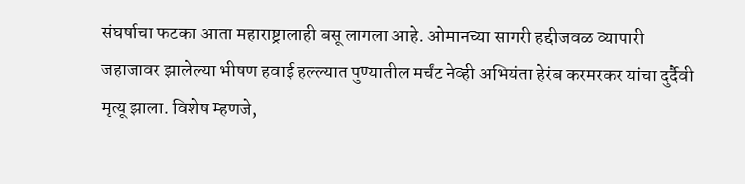संघर्षाचा फटका आता महाराष्ट्रालाही बसू लागला आहे. ओमानच्या सागरी हद्दीजवळ व्यापारी जहाजावर झालेल्या भीषण हवाई हल्ल्यात पुण्यातील मर्चंट नेव्ही अभियंता हेरंब करमरकर यांचा दुर्दैवी मृत्यू झाला. विशेष म्हणजे,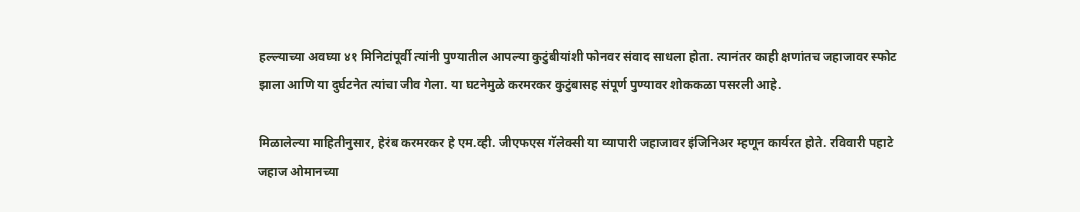हल्ल्याच्या अवघ्या ४१ मिनिटांपूर्वी त्यांनी पुण्यातील आपल्या कुटुंबीयांशी फोनवर संवाद साधला होता. त्यानंतर काही क्षणांतच जहाजावर स्फोट झाला आणि या दुर्घटनेत त्यांचा जीव गेला. या घटनेमुळे करमरकर कुटुंबासह संपूर्ण पुण्यावर शोककळा पसरली आहे.

मिळालेल्या माहितीनुसार, हेरंब करमरकर हे एम.व्ही. जीएफएस गॅलेक्सी या व्यापारी जहाजावर इंजिनिअर म्हणून कार्यरत होते. रविवारी पहाटे जहाज ओमानच्या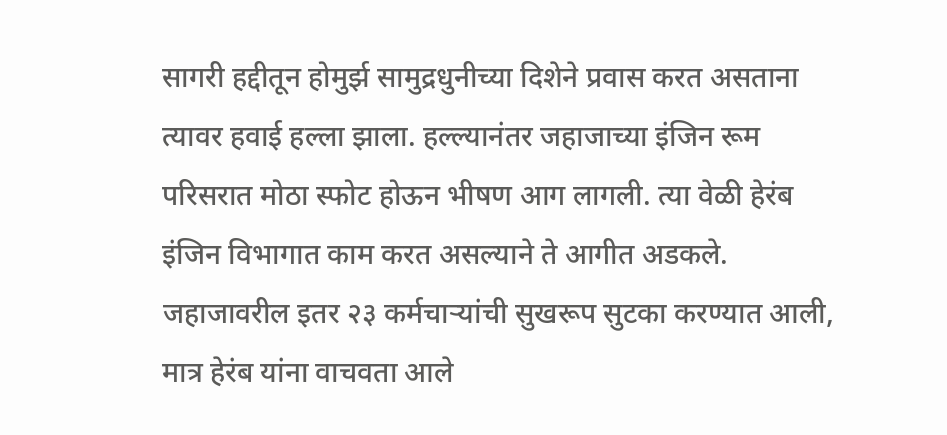सागरी हद्दीतून होमुर्झ सामुद्रधुनीच्या दिशेने प्रवास करत असताना त्यावर हवाई हल्ला झाला. हल्ल्यानंतर जहाजाच्या इंजिन रूम परिसरात मोठा स्फोट होऊन भीषण आग लागली. त्या वेळी हेरंब इंजिन विभागात काम करत असल्याने ते आगीत अडकले. जहाजावरील इतर २३ कर्मचाऱ्यांची सुखरूप सुटका करण्यात आली, मात्र हेरंब यांना वाचवता आले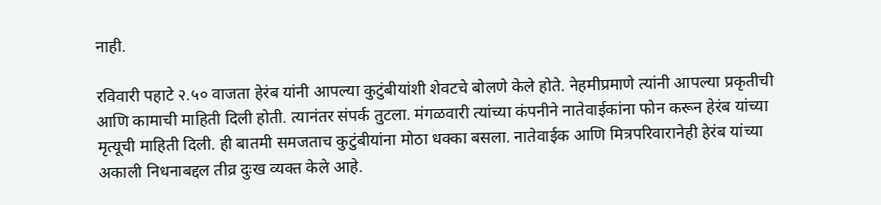नाही.

रविवारी पहाटे २.५० वाजता हेरंब यांनी आपल्या कुटुंबीयांशी शेवटचे बोलणे केले होते. नेहमीप्रमाणे त्यांनी आपल्या प्रकृतीची आणि कामाची माहिती दिली होती. त्यानंतर संपर्क तुटला. मंगळवारी त्यांच्या कंपनीने नातेवाईकांना फोन करून हेरंब यांच्या मृत्यूची माहिती दिली. ही बातमी समजताच कुटुंबीयांना मोठा धक्का बसला. नातेवाईक आणि मित्रपरिवारानेही हेरंब यांच्या अकाली निधनाबद्दल तीव्र दुःख व्यक्त केले आहे.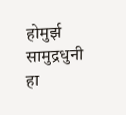होमुर्झ सामुद्रधुनी हा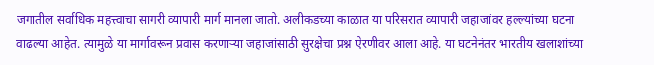जगातील सर्वाधिक महत्त्वाचा सागरी व्यापारी मार्ग मानला जातो. अलीकडच्या काळात या परिसरात व्यापारी जहाजांवर हल्ल्यांच्या घटना वाढल्या आहेत. त्यामुळे या मार्गावरून प्रवास करणाऱ्या जहाजांसाठी सुरक्षेचा प्रश्न ऐरणीवर आला आहे. या घटनेनंतर भारतीय खलाशांच्या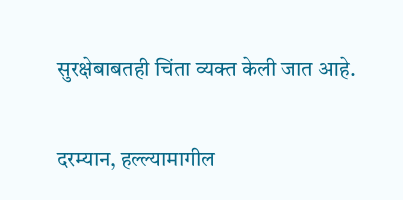सुरक्षेबाबतही चिंता व्यक्त केली जात आहे.

दरम्यान, हल्ल्यामागील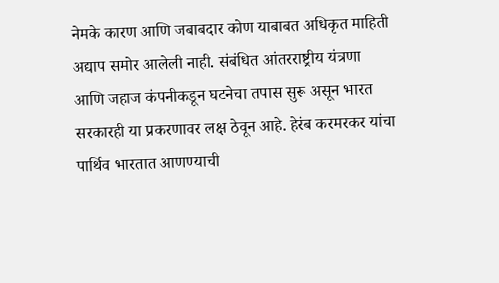नेमके कारण आणि जबाबदार कोण याबाबत अधिकृत माहिती अद्याप समोर आलेली नाही. संबंधित आंतरराष्ट्रीय यंत्रणा आणि जहाज कंपनीकडून घटनेचा तपास सुरू असून भारत सरकारही या प्रकरणावर लक्ष ठेवून आहे. हेरंब करमरकर यांचा पार्थिव भारतात आणण्याची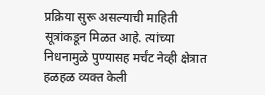प्रक्रिया सुरू असल्याची माहिती सूत्रांकडून मिळत आहे. त्यांच्या निधनामुळे पुण्यासह मर्चंट नेव्ही क्षेत्रात हळहळ व्यक्त केली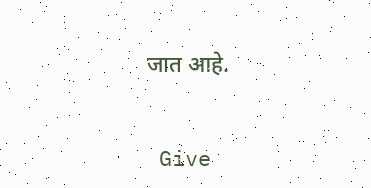जात आहे.


 Give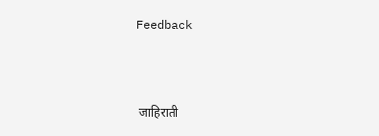Feedback



 जाहिराती